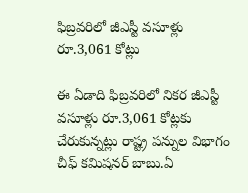ఫిబ్రవరిలో జీఎస్టీ వసూళ్లు రూ.3,061 కోట్లు

ఈ ఏడాది ఫిబ్రవరిలో నికర జీఎస్టీ వసూళ్లు రూ.3,061 కోట్లకు చేరుకున్నట్లు రాష్ట్ర పన్నుల విభాగం చీఫ్‌ కమిషనర్‌ బాబు.ఏ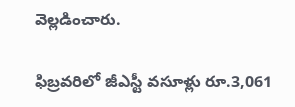వెల్లడించారు.

ఫిబ్రవరిలో జీఎస్టీ వసూళ్లు రూ.3,061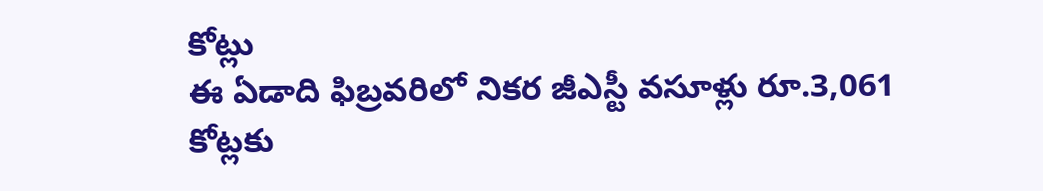కోట్లు
ఈ ఏడాది ఫిబ్రవరిలో నికర జీఎస్టీ వసూళ్లు రూ.3,061 కోట్లకు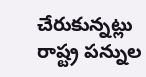చేరుకున్నట్లు రాష్ట్ర పన్నుల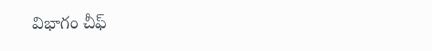విభాగం చీఫ్‌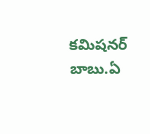కమిషనర్‌ బాబు.ఏ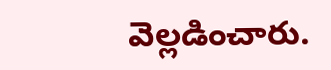వెల్లడించారు.